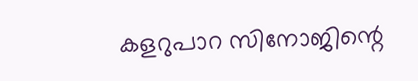കളറുപാറ സിനോജിന്റെ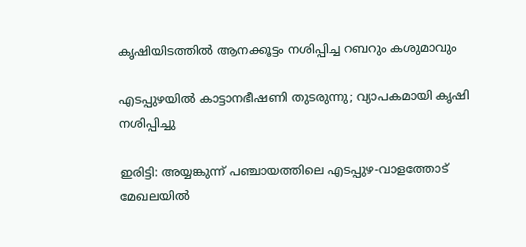കൃഷിയിടത്തിൽ ആനക്കൂട്ടം നശിപ്പിച്ച റബറും കശുമാവും

എടപ്പുഴയിൽ കാട്ടാനഭീഷണി തുടരുന്നു; വ്യാപകമായി കൃഷി നശിപ്പിച്ചു

ഇരിട്ടി: അയ്യങ്കുന്ന് പഞ്ചായത്തിലെ എടപ്പുഴ-വാളത്തോട് മേഖലയിൽ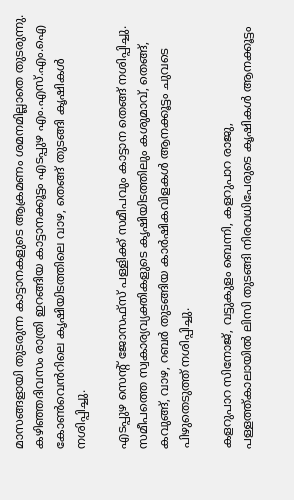മാസങ്ങളായി തുടരുന്ന കാട്ടാനകളുടെ ആക്രമണം ശമനമില്ലാതെ തുടരുന്നു. കഴിഞ്ഞദിവസം രാത്രി ഇറങ്ങിയ കാട്ടാനക്കൂട്ടം എടപ്പുഴ എം.എസ്.എം.ഐ കോൺവെൻറിലെ കൃഷിയിടത്തിലെ വാഴ, തെങ്ങ് തുടങ്ങി കൃഷികൾ നശിപ്പിച്ചു.

എടപ്പുഴ സെന്റ് ജോസഫ്സ് പള്ളിക്ക് സമീപവും കാട്ടാന തെങ്ങ് നശിപ്പിച്ചു. സമീപത്തെ സ്വകാര്യവ്യക്തികളുടെ കൃഷിയിടത്തിലും കശുമാവ്, തെങ്ങ്, കവുങ്ങ്, വാഴ, റബർ തുടങ്ങിയ കാർഷികവിളകൾ ആനക്കൂട്ടം ചുവടെ പിഴുതെടുത്ത് നശിപ്പിച്ചു.

കളറുപാറ സിനോജ്, വട്ടുകുളം ബെന്നി, കളറുപാറ രാജു, പള്ളത്ത്കാലായിൽ ലിസി തുടങ്ങി നിരവധിപേരുടെ കൃഷികൾ ആനക്കൂട്ടം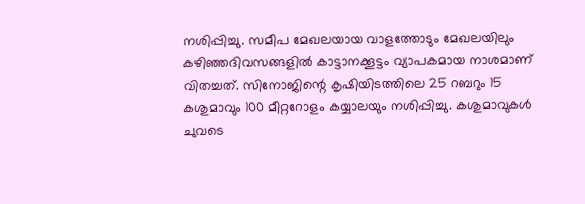നശിപ്പിച്ചു. സമീപ മേഖലയായ വാളത്തോടും മേഖലയിലും കഴിഞ്ഞദിവസങ്ങളിൽ കാട്ടാനക്കൂട്ടം വ്യാപകമായ നാശമാണ് വിതച്ചത്. സിനോജിന്റെ കൃഷിയിടത്തിലെ 25 റബറും 15 കശുമാവും 100 മീറ്ററോളം കയ്യാലയും നശിപ്പിച്ചു. കശുമാവുകൾ ചുവടെ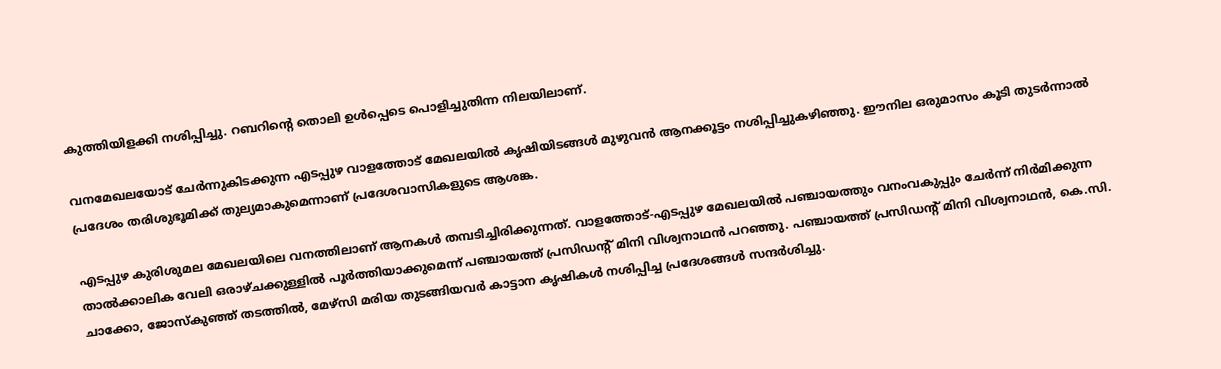കുത്തിയിളക്കി നശിപ്പിച്ചു. റബറിന്റെ തൊലി ഉൾപ്പെടെ പൊളിച്ചുതിന്ന നിലയിലാണ്.

വനമേഖലയോട് ചേർന്നുകിടക്കുന്ന എടപ്പുഴ വാളത്തോട് മേഖലയിൽ കൃഷിയിടങ്ങൾ മുഴുവൻ ആനക്കൂട്ടം നശിപ്പിച്ചുകഴിഞ്ഞു. ഈനില ഒരുമാസം കൂടി തുടർന്നാൽ പ്രദേശം തരിശുഭൂമിക്ക് തുല്യമാകുമെന്നാണ് പ്രദേശവാസികളുടെ ആശങ്ക.

എടപ്പുഴ കുരിശുമല മേഖലയിലെ വനത്തിലാണ് ആനകൾ തമ്പടിച്ചിരിക്കുന്നത്. വാളത്തോട്-എടപ്പുഴ മേഖലയിൽ പഞ്ചായത്തും വനംവകുപ്പും ചേർന്ന് നിർമിക്കുന്ന താൽക്കാലിക വേലി ഒരാഴ്ചക്കുള്ളിൽ പൂർത്തിയാക്കുമെന്ന് പഞ്ചായത്ത് പ്രസിഡന്റ് മിനി വിശ്വനാഥൻ പറഞ്ഞു. പഞ്ചായത്ത് പ്രസിഡന്റ് മിനി വിശ്വനാഥൻ, കെ.സി. ചാക്കോ, ജോസ്‌കുഞ്ഞ് തടത്തിൽ, മേഴ്‌സി മരിയ തുടങ്ങിയവർ കാട്ടാന കൃഷികൾ നശിപ്പിച്ച പ്രദേശങ്ങൾ സന്ദർശിച്ചു.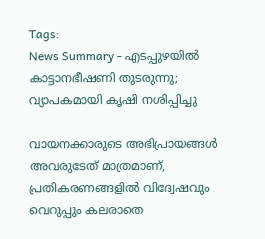Tags:
News Summary - എടപ്പുഴയിൽ കാട്ടാനഭീഷണി തുടരുന്നു; വ്യാപകമായി കൃഷി നശിപ്പിച്ചു

വായനക്കാരുടെ അഭിപ്രായങ്ങള്‍ അവരുടേത് മാത്രമാണ്, പ്രതികരണങ്ങളിൽ വിദ്വേഷവും വെറുപ്പും കലരാതെ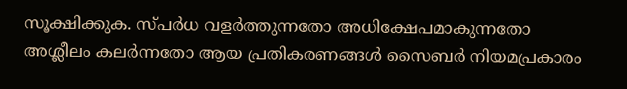സൂക്ഷിക്കുക. സ്പർധ വളർത്തുന്നതോ അധിക്ഷേപമാകുന്നതോ അശ്ലീലം കലർന്നതോ ആയ പ്രതികരണങ്ങൾ സൈബർ നിയമപ്രകാരം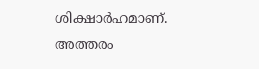ശിക്ഷാർഹമാണ്. അത്തരം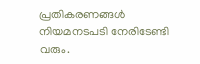പ്രതികരണങ്ങൾ നിയമനടപടി നേരിടേണ്ടി വരും.